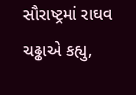સૌરાષ્ટ્રમાં રાઘવ ચઢ્ઢાએ કહ્યુ,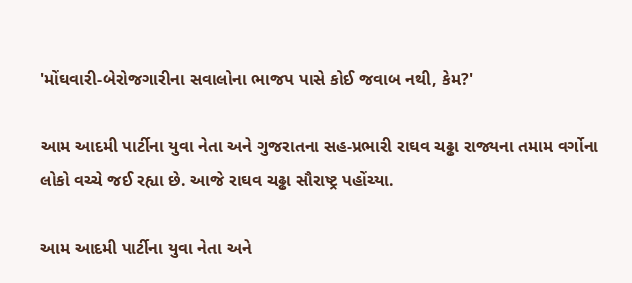'મોંઘવારી-બેરોજગારીના સવાલોના ભાજપ પાસે કોઈ જવાબ નથી, કેમ?'

આમ આદમી પાર્ટીના યુવા નેતા અને ગુજરાતના સહ-પ્રભારી રાઘવ ચઢ્ઢા રાજ્યના તમામ વર્ગોના લોકો વચ્ચે જઈ રહ્યા છે. આજે રાઘવ ચઢ્ઢા સૌરાષ્ટ્ર પહોંચ્યા.

આમ આદમી પાર્ટીના યુવા નેતા અને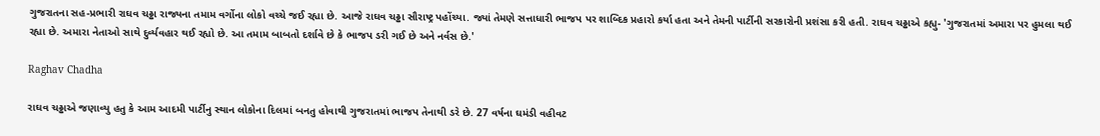ગુજરાતના સહ-પ્રભારી રાઘવ ચઢ્ઢા રાજ્યના તમામ વર્ગોના લોકો વચ્ચે જઈ રહ્યા છે. આજે રાઘવ ચઢ્ઢા સૌરાષ્ટ્ર પહોંચ્યા. જ્યાં તેમણે સત્તાધારી ભાજપ પર શાબ્દિક પ્રહારો કર્યા હતા અને તેમની પાર્ટીની સરકારોની પ્રશંસા કરી હતી. રાઘવ ચઢ્ઢાએ કહ્યુ- 'ગુજરાતમાં અમારા પર હુમલા થઈ રહ્યા છે. અમારા નેતાઓ સાથે દુર્વ્યવહાર થઈ રહ્યો છે. આ તમામ બાબતો દર્શાવે છે કે ભાજપ ડરી ગઈ છે અને નર્વસ છે.'

Raghav Chadha

રાઘવ ચઢ્ઢાએ જણાવ્યુ હતુ કે આમ આદમી પાર્ટીનુ સ્થાન લોકોના દિલમાં બનતુ હોવાથી ગુજરાતમાં ભાજપ તેનાથી ડરે છે. 27 વર્ષના ઘમંડી વહીવટ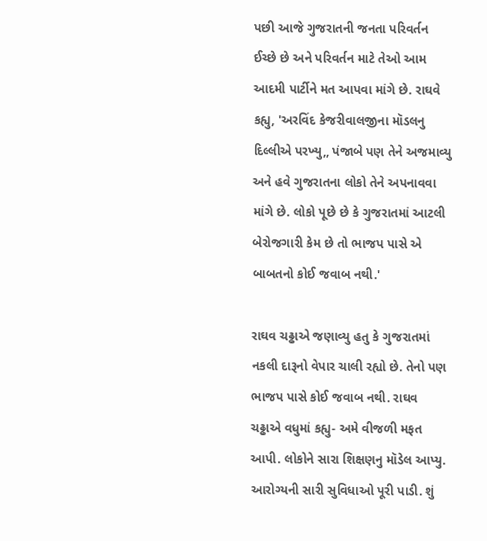પછી આજે ગુજરાતની જનતા પરિવર્તન ઈચ્છે છે અને પરિવર્તન માટે તેઓ આમ આદમી પાર્ટીને મત આપવા માંગે છે. રાઘવે કહ્યુ, 'અરવિંદ કેજરીવાલજીના મૉડલનુ દિલ્લીએ પરખ્યુ,, પંજાબે પણ તેને અજમાવ્યુ અને હવે ગુજરાતના લોકો તેને અપનાવવા માંગે છે. લોકો પૂછે છે કે ગુજરાતમાં આટલી બેરોજગારી કેમ છે તો ભાજપ પાસે એ બાબતનો કોઈ જવાબ નથી.'

રાઘવ ચઢ્ઢાએ જણાવ્યુ હતુ કે ગુજરાતમાં નકલી દારૂનો વેપાર ચાલી રહ્યો છે. તેનો પણ ભાજપ પાસે કોઈ જવાબ નથી. રાઘવ ચઢ્ઢાએ વધુમાં કહ્યુ- અમે વીજળી મફત આપી. લોકોને સારા શિક્ષણનુ મૉડેલ આપ્યુ. આરોગ્યની સારી સુવિધાઓ પૂરી પાડી. શું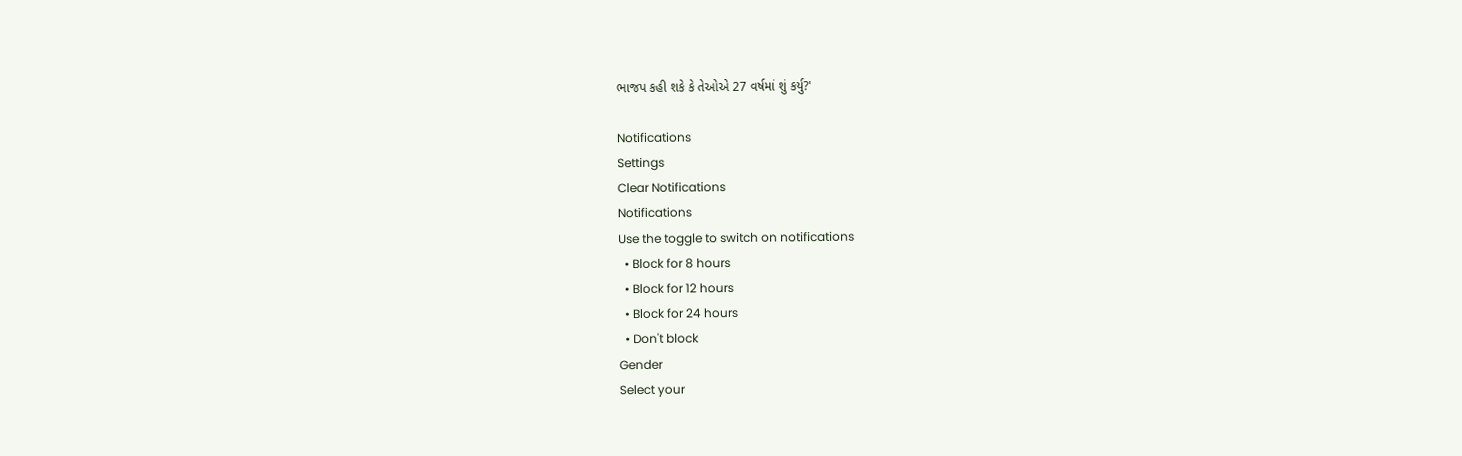ભાજપ કહી શકે કે તેઓએ 27 વર્ષમાં શું કર્યુ?'

Notifications
Settings
Clear Notifications
Notifications
Use the toggle to switch on notifications
  • Block for 8 hours
  • Block for 12 hours
  • Block for 24 hours
  • Don't block
Gender
Select your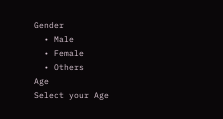Gender
  • Male
  • Female
  • Others
Age
Select your Age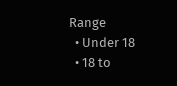Range
  • Under 18
  • 18 to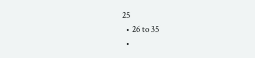25
  • 26 to 35
  •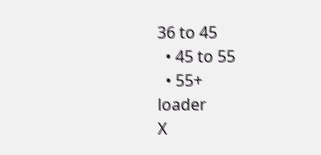36 to 45
  • 45 to 55
  • 55+
loader
X